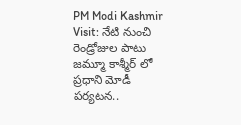PM Modi Kashmir Visit: నేటి నుంచి రెండ్రోజుల పాటు జమ్మూ కాశ్మీర్ లో ప్రధాని మోడీ పర్యటన..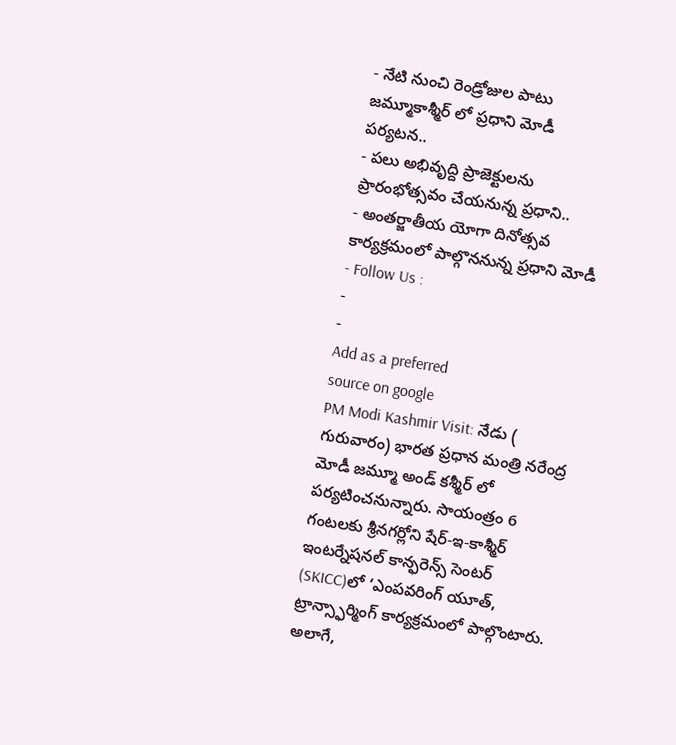- నేటి నుంచి రెండ్రోజుల పాటు జమ్మూకాశ్మీర్ లో ప్రధాని మోడీ పర్యటన..
- పలు అభివృద్ది ప్రాజెక్టులను ప్రారంభోత్సవం చేయనున్న ప్రధాని..
- అంతర్జాతీయ యోగా దినోత్సవ కార్యక్రమంలో పాల్గొననున్న ప్రధాని మోడీ
- Follow Us :
-
-
Add as a preferred
source on google
PM Modi Kashmir Visit: నేడు ( గురువారం) భారత ప్రధాన మంత్రి నరేంద్ర మోడీ జమ్మూ అండ్ కశ్మీర్ లో పర్యటించనున్నారు. సాయంత్రం 6 గంటలకు శ్రీనగర్లోని షేర్-ఇ-కాశ్మీర్ ఇంటర్నేషనల్ కాన్ఫరెన్స్ సెంటర్ (SKICC)లో ‘ఎంపవరింగ్ యూత్, ట్రాన్స్ఫార్మింగ్ కార్యక్రమంలో పాల్గొంటారు. అలాగే,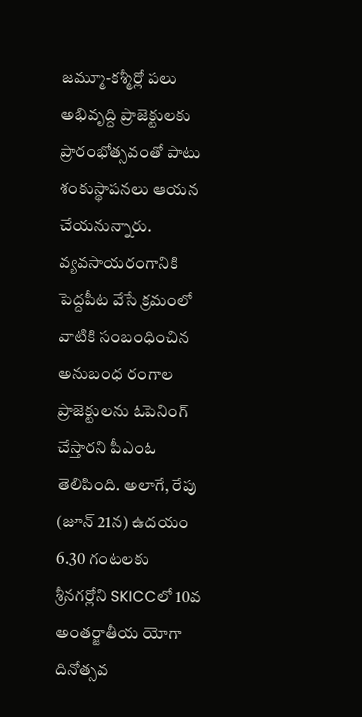జమ్మూ-కశ్మీర్లో పలు అభివృద్ది ప్రాజెక్టులకు ప్రారంభోత్సవంతో పాటు శంకుస్థాపనలు ఆయన చేయనున్నారు. వ్యవసాయరంగానికి పెద్దపీట వేసే క్రమంలో వాటికి సంబంధించిన అనుబంధ రంగాల ప్రాజెక్టులను ఓపెనింగ్ చేస్తారని పీఎంఓ తెలిపింది. అలాగే, రేపు (జూన్ 21న) ఉదయం 6.30 గంటలకు శ్రీనగర్లోని SKICCలో 10వ అంతర్జాతీయ యోగా దినోత్సవ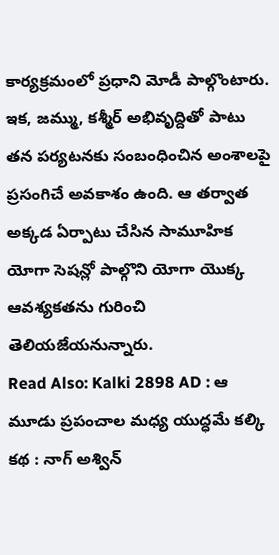కార్యక్రమంలో ప్రధాని మోడీ పాల్గొంటారు. ఇక, జమ్ము, కశ్మీర్ అభివృద్దితో పాటు తన పర్యటనకు సంబంధించిన అంశాలపై ప్రసంగిచే అవకాశం ఉంది. ఆ తర్వాత అక్కడ ఏర్పాటు చేసిన సామూహిక యోగా సెషన్లో పాల్గొని యోగా యొక్క ఆవశ్యకతను గురించి తెలియజేయనున్నారు.
Read Also: Kalki 2898 AD : ఆ మూడు ప్రపంచాల మధ్య యుద్ధమే కల్కి కథ : నాగ్ అశ్విన్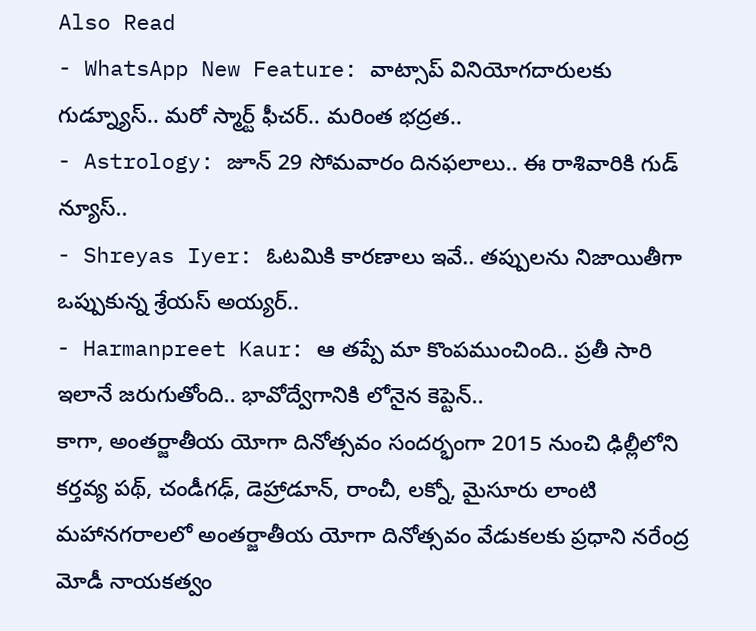Also Read
- WhatsApp New Feature: వాట్సాప్ వినియోగదారులకు గుడ్న్యూస్.. మరో స్మార్ట్ ఫీచర్.. మరింత భద్రత..
- Astrology: జూన్ 29 సోమవారం దినఫలాలు.. ఈ రాశివారికి గుడ్ న్యూస్..
- Shreyas Iyer: ఓటమికి కారణాలు ఇవే.. తప్పులను నిజాయితీగా ఒప్పుకున్న శ్రేయస్ అయ్యర్..
- Harmanpreet Kaur: ఆ తప్పే మా కొంపముంచింది.. ప్రతీ సారి ఇలానే జరుగుతోంది.. భావోద్వేగానికి లోనైన కెప్టెన్..
కాగా, అంతర్జాతీయ యోగా దినోత్సవం సందర్భంగా 2015 నుంచి ఢిల్లీలోని కర్తవ్య పథ్, చండీగఢ్, డెహ్రాడూన్, రాంచీ, లక్నో, మైసూరు లాంటి మహానగరాలలో అంతర్జాతీయ యోగా దినోత్సవం వేడుకలకు ప్రధాని నరేంద్ర మోడీ నాయకత్వం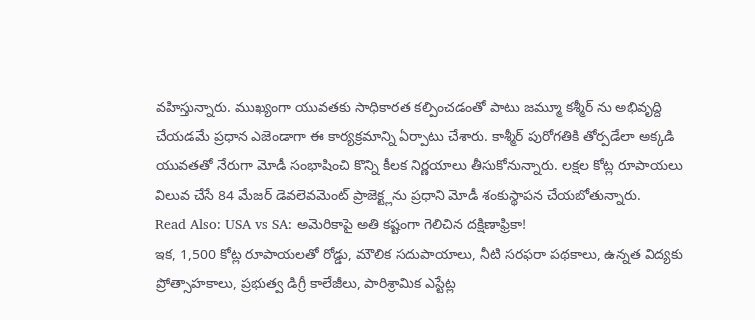వహిస్తున్నారు. ముఖ్యంగా యువతకు సాధికారత కల్పించడంతో పాటు జమ్మూ కశ్మీర్ ను అభివృద్ది చేయడమే ప్రధాన ఎజెండాగా ఈ కార్యక్రమాన్ని ఏర్పాటు చేశారు. కాశ్మీర్ పురోగతికి తోర్పడేలా అక్కడి యువతతో నేరుగా మోడీ సంభాషించి కొన్ని కీలక నిర్ణయాలు తీసుకోనున్నారు. లక్షల కోట్ల రూపాయలు విలువ చేసే 84 మేజర్ డెవలెవమెంట్ ప్రాజెక్ట్లను ప్రధాని మోడీ శంకుస్థాపన చేయబోతున్నారు.
Read Also: USA vs SA: అమెరికాపై అతి కష్టంగా గెలిచిన దక్షిణాఫ్రికా!
ఇక, 1,500 కోట్ల రూపాయలతో రోడ్డు, మౌలిక సదుపాయాలు, నీటి సరఫరా పథకాలు, ఉన్నత విద్యకు ప్రోత్సాహకాలు, ప్రభుత్వ డిగ్రీ కాలేజీలు, పారిశ్రామిక ఎస్టేట్ల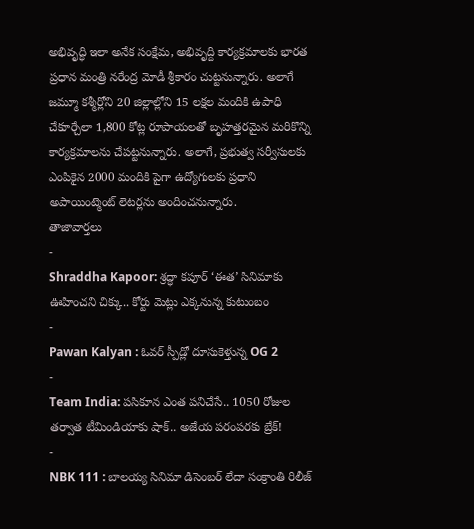అభివృద్ధి ఇలా అనేక సంక్షేమ, అభివృద్ది కార్యక్రమాలకు భారత ప్రధాన మంత్రి నరేంద్ర మోడీ శ్రీకారం చుట్టనున్నారు. అలాగే జమ్మూ కశ్మీర్లోని 20 జిల్లాల్లోని 15 లక్షల మందికి ఉపాధి చేకూర్చేలా 1,800 కోట్ల రూపాయలతో బృహత్తరమైన మరికొన్ని కార్యక్రమాలను చేపట్టనున్నారు. అలాగే, ప్రభుత్వ సర్వీసులకు ఎంపికైన 2000 మందికి పైగా ఉద్యోగులకు ప్రధాని అపాయింట్మెంట్ లెటర్లను అందించనున్నారు.
తాజావార్తలు
-
Shraddha Kapoor: శ్రద్ధా కపూర్ ‘ఈత’ సినిమాకు ఊహించని చిక్కు.. కోర్టు మెట్లు ఎక్కనున్న కుటుంబం
-
Pawan Kalyan : ఓవర్ స్పీడ్లో దూసుకెళ్తున్న OG 2
-
Team India: పసికూన ఎంత పనిచేసే.. 1050 రోజుల తర్వాత టీమిండియాకు షాక్.. అజేయ పరంపరకు బ్రేక్!
-
NBK 111 : బాలయ్య సినిమా డిసెంబర్ లేదా సంక్రాంతి రిలీజ్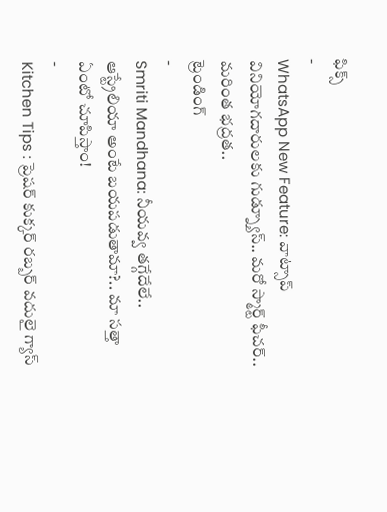ఫిక్స్
-
WhatsApp New Feature: వాట్సాప్ వినియోగదారులకు గుడ్న్యూస్.. మరో స్మార్ట్ ఫీచర్.. మరింత భద్రత..
ట్రెండింగ్
-
Smriti Mandhana: నీయవ్వ తగ్గేదేలే.. ఆస్ట్రేలియా అంటే బయపడుతామా?.. మా సత్తా ఏంటో చూపిస్తాం!
-
Kitchen Tips : ప్రెషర్ కుక్కర్ రబ్బర్ వదులై గ్యాస్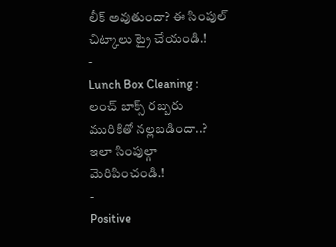లీక్ అవుతుందా? ఈ సింపుల్ చిట్కాలు ట్రై చేయండి.!
-
Lunch Box Cleaning : లంచ్ బాక్స్ రబ్బరు మురికితో నల్లబడిందా..? ఇలా సింపుల్గా మెరిపించండి.!
-
Positive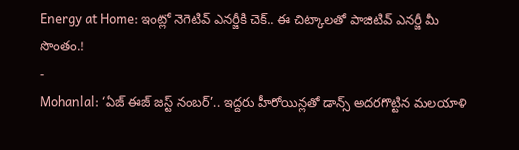Energy at Home: ఇంట్లో నెగెటివ్ ఎనర్జీకి చెక్.. ఈ చిట్కాలతో పాజిటివ్ ఎనర్జీ మీ సొంతం.!
-
Mohanlal: ‘ఏజ్ ఈజ్ జస్ట్ నంబర్’.. ఇద్దరు హీరోయిన్లతో డాన్స్ అదరగొట్టిన మలయాళి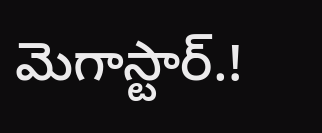మెగాస్టార్.!